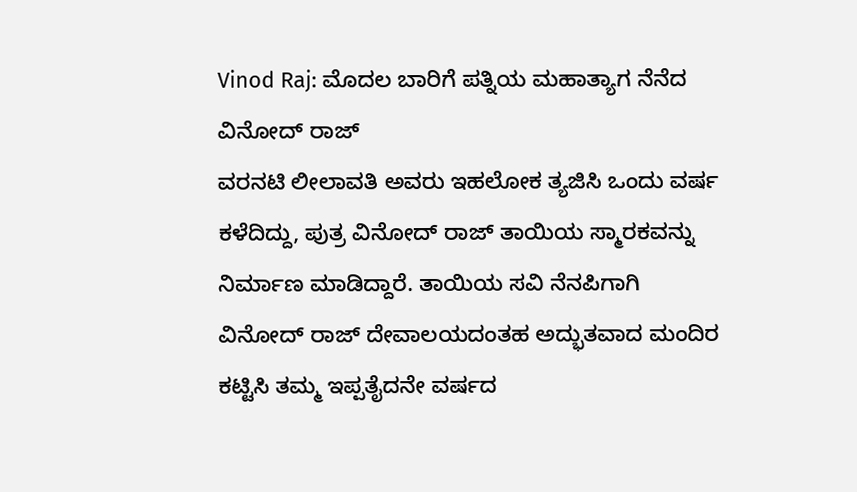Vinod Raj: ಮೊದಲ ಬಾರಿಗೆ ಪತ್ನಿಯ ಮಹಾತ್ಯಾಗ ನೆನೆದ ವಿನೋದ್ ರಾಜ್
ವರನಟಿ ಲೀಲಾವತಿ ಅವರು ಇಹಲೋಕ ತ್ಯಜಿಸಿ ಒಂದು ವರ್ಷ ಕಳೆದಿದ್ದು, ಪುತ್ರ ವಿನೋದ್ ರಾಜ್ ತಾಯಿಯ ಸ್ಮಾರಕವನ್ನು ನಿರ್ಮಾಣ ಮಾಡಿದ್ದಾರೆ. ತಾಯಿಯ ಸವಿ ನೆನಪಿಗಾಗಿ ವಿನೋದ್ ರಾಜ್ ದೇವಾಲಯದಂತಹ ಅದ್ಭುತವಾದ ಮಂದಿರ ಕಟ್ಟಿಸಿ ತಮ್ಮ ಇಪ್ಪತೈದನೇ ವರ್ಷದ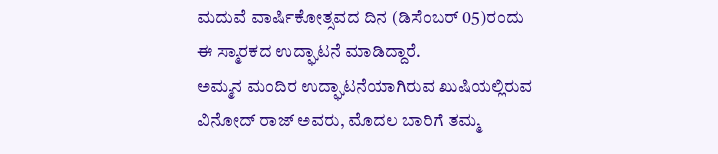ಮದುವೆ ವಾರ್ಷಿಕೋತ್ಸವದ ದಿನ (ಡಿಸೆಂಬರ್ 05)ರಂದು ಈ ಸ್ಮಾರಕದ ಉದ್ಘಾಟನೆ ಮಾಡಿದ್ದಾರೆ.
ಅಮ್ಮನ ಮಂದಿರ ಉದ್ಘಾಟನೆಯಾಗಿರುವ ಖುಷಿಯಲ್ಲಿರುವ ವಿನೋದ್ ರಾಜ್ ಅವರು, ಮೊದಲ ಬಾರಿಗೆ ತಮ್ಮ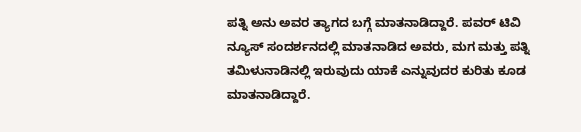ಪತ್ನಿ ಅನು ಅವರ ತ್ಯಾಗದ ಬಗ್ಗೆ ಮಾತನಾಡಿದ್ದಾರೆ. ಪವರ್ ಟಿವಿ ನ್ಯೂಸ್ ಸಂದರ್ಶನದಲ್ಲಿ ಮಾತನಾಡಿದ ಅವರು, ಮಗ ಮತ್ತು ಪತ್ನಿ ತಮಿಳುನಾಡಿನಲ್ಲಿ ಇರುವುದು ಯಾಕೆ ಎನ್ನುವುದರ ಕುರಿತು ಕೂಡ ಮಾತನಾಡಿದ್ದಾರೆ.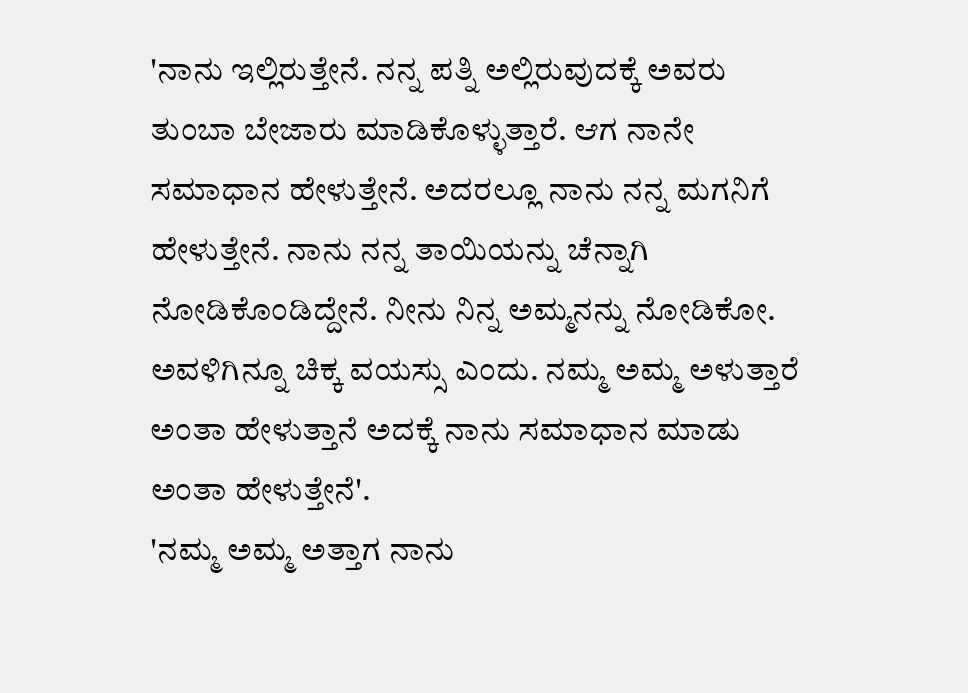'ನಾನು ಇಲ್ಲಿರುತ್ತೇನೆ. ನನ್ನ ಪತ್ನಿ ಅಲ್ಲಿರುವುದಕ್ಕೆ ಅವರು ತುಂಬಾ ಬೇಜಾರು ಮಾಡಿಕೊಳ್ಳುತ್ತಾರೆ. ಆಗ ನಾನೇ ಸಮಾಧಾನ ಹೇಳುತ್ತೇನೆ. ಅದರಲ್ಲೂ ನಾನು ನನ್ನ ಮಗನಿಗೆ ಹೇಳುತ್ತೇನೆ. ನಾನು ನನ್ನ ತಾಯಿಯನ್ನು ಚೆನ್ನಾಗಿ ನೋಡಿಕೊಂಡಿದ್ದೇನೆ. ನೀನು ನಿನ್ನ ಅಮ್ಮನನ್ನು ನೋಡಿಕೋ. ಅವಳಿಗಿನ್ನೂ ಚಿಕ್ಕ ವಯಸ್ಸು ಎಂದು. ನಮ್ಮ ಅಮ್ಮ ಅಳುತ್ತಾರೆ ಅಂತಾ ಹೇಳುತ್ತಾನೆ ಅದಕ್ಕೆ ನಾನು ಸಮಾಧಾನ ಮಾಡು ಅಂತಾ ಹೇಳುತ್ತೇನೆ'.
'ನಮ್ಮ ಅಮ್ಮ ಅತ್ತಾಗ ನಾನು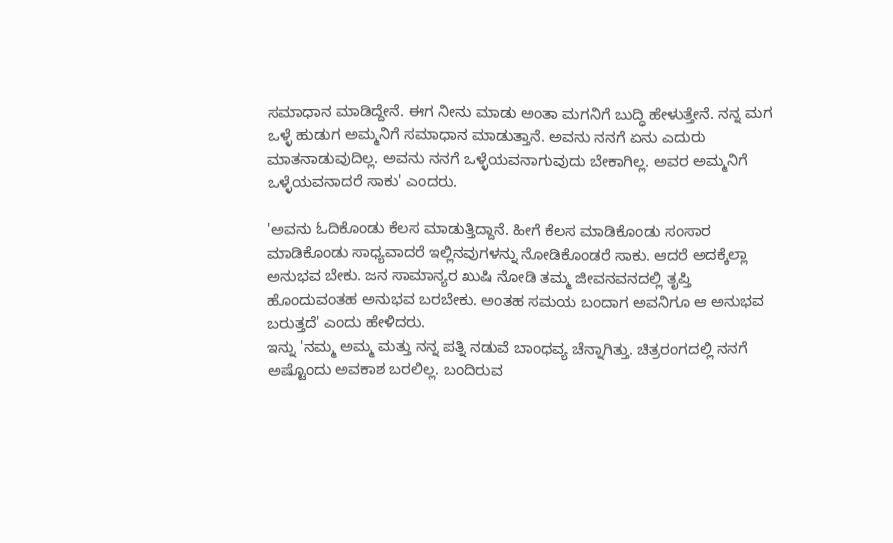ಸಮಾಧಾನ ಮಾಡಿದ್ದೇನೆ. ಈಗ ನೀನು ಮಾಡು ಅಂತಾ ಮಗನಿಗೆ ಬುದ್ಧಿ ಹೇಳುತ್ತೇನೆ. ನನ್ನ ಮಗ ಒಳ್ಳೆ ಹುಡುಗ ಅಮ್ಮನಿಗೆ ಸಮಾಧಾನ ಮಾಡುತ್ತಾನೆ. ಅವನು ನನಗೆ ಏನು ಎದುರು ಮಾತನಾಡುವುದಿಲ್ಲ. ಅವನು ನನಗೆ ಒಳ್ಳೆಯವನಾಗುವುದು ಬೇಕಾಗಿಲ್ಲ. ಅವರ ಅಮ್ಮನಿಗೆ ಒಳ್ಳೆಯವನಾದರೆ ಸಾಕು' ಎಂದರು.

'ಅವನು ಓದಿಕೊಂಡು ಕೆಲಸ ಮಾಡುತ್ತಿದ್ದಾನೆ. ಹೀಗೆ ಕೆಲಸ ಮಾಡಿಕೊಂಡು ಸಂಸಾರ ಮಾಡಿಕೊಂಡು ಸಾಧ್ಯವಾದರೆ ಇಲ್ಲಿನವುಗಳನ್ನು ನೋಡಿಕೊಂಡರೆ ಸಾಕು. ಆದರೆ ಅದಕ್ಕೆಲ್ಲಾ ಅನುಭವ ಬೇಕು. ಜನ ಸಾಮಾನ್ಯರ ಖುಷಿ ನೋಡಿ ತಮ್ಮ ಜೀವನವನದಲ್ಲಿ ತೃಪ್ತಿ ಹೊಂದುವಂತಹ ಅನುಭವ ಬರಬೇಕು. ಅಂತಹ ಸಮಯ ಬಂದಾಗ ಅವನಿಗೂ ಆ ಅನುಭವ ಬರುತ್ತದೆ' ಎಂದು ಹೇಳಿದರು.
ಇನ್ನು 'ನಮ್ಮ ಅಮ್ಮ ಮತ್ತು ನನ್ನ ಪತ್ನಿ ನಡುವೆ ಬಾಂಧವ್ಯ ಚೆನ್ನಾಗಿತ್ತು. ಚಿತ್ರರಂಗದಲ್ಲಿ ನನಗೆ ಅಷ್ಟೊಂದು ಅವಕಾಶ ಬರಲಿಲ್ಲ. ಬಂದಿರುವ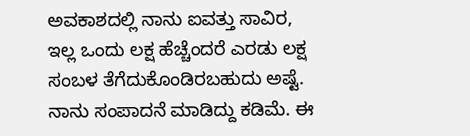ಅವಕಾಶದಲ್ಲಿ ನಾನು ಐವತ್ತು ಸಾವಿರ, ಇಲ್ಲ ಒಂದು ಲಕ್ಷ ಹೆಚ್ಚೆಂದರೆ ಎರಡು ಲಕ್ಷ ಸಂಬಳ ತೆಗೆದುಕೊಂಡಿರಬಹುದು ಅಷ್ಟೆ. ನಾನು ಸಂಪಾದನೆ ಮಾಡಿದ್ದು ಕಡಿಮೆ. ಈ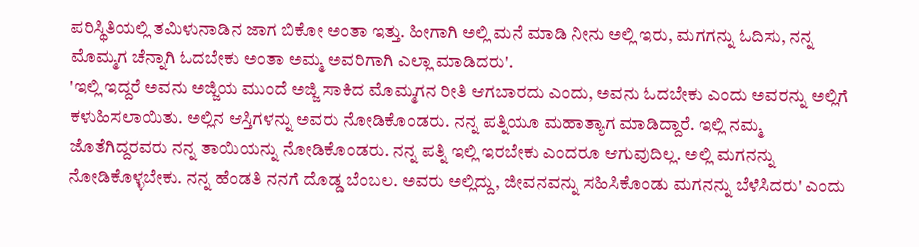ಪರಿಸ್ಥಿತಿಯಲ್ಲಿ ತಮಿಳುನಾಡಿನ ಜಾಗ ಬಿಕೋ ಅಂತಾ ಇತ್ತು. ಹೀಗಾಗಿ ಅಲ್ಲಿ ಮನೆ ಮಾಡಿ ನೀನು ಅಲ್ಲಿ ಇರು, ಮಗಗನ್ನು ಓದಿಸು, ನನ್ನ ಮೊಮ್ಮಗ ಚೆನ್ನಾಗಿ ಓದಬೇಕು ಅಂತಾ ಅಮ್ಮ ಅವರಿಗಾಗಿ ಎಲ್ಲಾ ಮಾಡಿದರು'.
'ಇಲ್ಲಿ ಇದ್ದರೆ ಅವನು ಅಜ್ಜಿಯ ಮುಂದೆ ಅಜ್ಜಿ ಸಾಕಿದ ಮೊಮ್ಮಗನ ರೀತಿ ಆಗಬಾರದು ಎಂದು, ಅವನು ಓದಬೇಕು ಎಂದು ಅವರನ್ನು ಅಲ್ಲಿಗೆ ಕಳುಹಿಸಲಾಯಿತು. ಅಲ್ಲಿನ ಆಸ್ತಿಗಳನ್ನು ಅವರು ನೋಡಿಕೊಂಡರು. ನನ್ನ ಪತ್ನಿಯೂ ಮಹಾತ್ಯಾಗ ಮಾಡಿದ್ದಾರೆ. ಇಲ್ಲಿ ನಮ್ಮ ಜೊತೆಗಿದ್ದರವರು ನನ್ನ ತಾಯಿಯನ್ನು ನೋಡಿಕೊಂಡರು. ನನ್ನ ಪತ್ನಿ ಇಲ್ಲಿ ಇರಬೇಕು ಎಂದರೂ ಆಗುವುದಿಲ್ಲ. ಅಲ್ಲಿ ಮಗನನ್ನು ನೋಡಿಕೊಳ್ಳಬೇಕು. ನನ್ನ ಹೆಂಡತಿ ನನಗೆ ದೊಡ್ಡ ಬೆಂಬಲ. ಅವರು ಅಲ್ಲಿದ್ದು, ಜೀವನವನ್ನು ಸಹಿಸಿಕೊಂಡು ಮಗನನ್ನು ಬೆಳೆಸಿದರು' ಎಂದು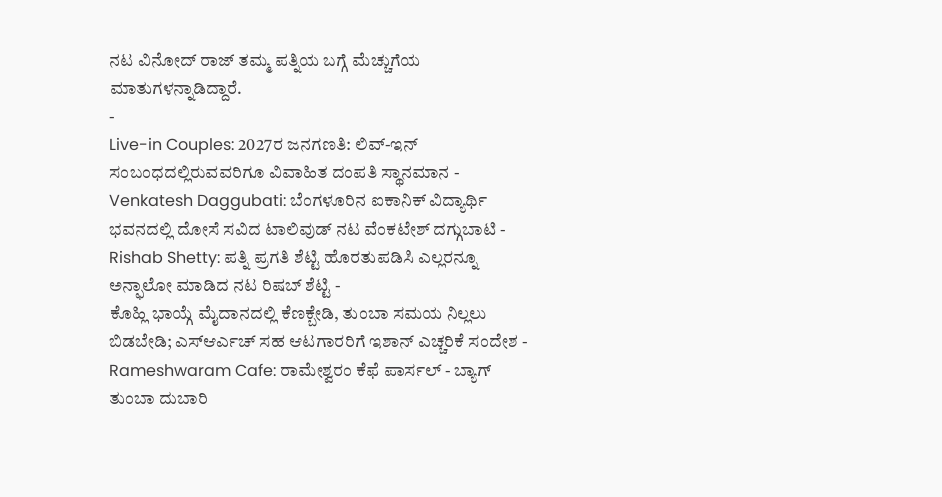ನಟ ವಿನೋದ್ ರಾಜ್ ತಮ್ಮ ಪತ್ನಿಯ ಬಗ್ಗೆ ಮೆಚ್ಚುಗೆಯ ಮಾತುಗಳನ್ನಾಡಿದ್ದಾರೆ.
-
Live-in Couples: 2027ರ ಜನಗಣತಿ: ಲಿವ್-ಇನ್ ಸಂಬಂಧದಲ್ಲಿರುವವರಿಗೂ ವಿವಾಹಿತ ದಂಪತಿ ಸ್ಥಾನಮಾನ -
Venkatesh Daggubati: ಬೆಂಗಳೂರಿನ ಐಕಾನಿಕ್ ವಿದ್ಯಾರ್ಥಿ ಭವನದಲ್ಲಿ ದೋಸೆ ಸವಿದ ಟಾಲಿವುಡ್ ನಟ ವೆಂಕಟೇಶ್ ದಗ್ಗುಬಾಟಿ -
Rishab Shetty: ಪತ್ನಿ ಪ್ರಗತಿ ಶೆಟ್ಟಿ ಹೊರತುಪಡಿಸಿ ಎಲ್ಲರನ್ನೂ ಅನ್ಫಾಲೋ ಮಾಡಿದ ನಟ ರಿಷಬ್ ಶೆಟ್ಟಿ -
ಕೊಹ್ಲಿ ಭಾಯ್ಗೆ ಮೈದಾನದಲ್ಲಿ ಕೆಣಕ್ಬೇಡಿ, ತುಂಬಾ ಸಮಯ ನಿಲ್ಲಲು ಬಿಡಬೇಡಿ; ಎಸ್ಆರ್ಎಚ್ ಸಹ ಆಟಗಾರರಿಗೆ ಇಶಾನ್ ಎಚ್ಚರಿಕೆ ಸಂದೇಶ -
Rameshwaram Cafe: ರಾಮೇಶ್ವರಂ ಕೆಫೆ ಪಾರ್ಸಲ್ - ಬ್ಯಾಗ್ ತುಂಬಾ ದುಬಾರಿ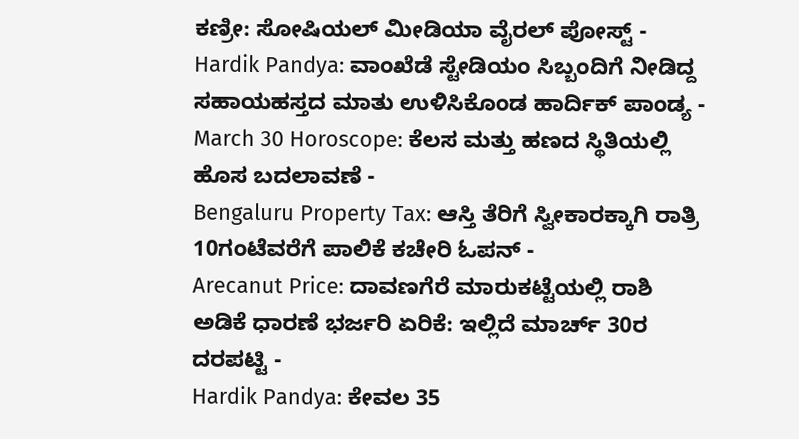ಕಣ್ರೀ: ಸೋಷಿಯಲ್ ಮೀಡಿಯಾ ವೈರಲ್ ಪೋಸ್ಟ್ -
Hardik Pandya: ವಾಂಖೆಡೆ ಸ್ಟೇಡಿಯಂ ಸಿಬ್ಬಂದಿಗೆ ನೀಡಿದ್ದ ಸಹಾಯಹಸ್ತದ ಮಾತು ಉಳಿಸಿಕೊಂಡ ಹಾರ್ದಿಕ್ ಪಾಂಡ್ಯ -
March 30 Horoscope: ಕೆಲಸ ಮತ್ತು ಹಣದ ಸ್ಥಿತಿಯಲ್ಲಿ ಹೊಸ ಬದಲಾವಣೆ -
Bengaluru Property Tax: ಆಸ್ತಿ ತೆರಿಗೆ ಸ್ವೀಕಾರಕ್ಕಾಗಿ ರಾತ್ರಿ 10ಗಂಟೆವರೆಗೆ ಪಾಲಿಕೆ ಕಚೇರಿ ಓಪನ್ -
Arecanut Price: ದಾವಣಗೆರೆ ಮಾರುಕಟ್ಟೆಯಲ್ಲಿ ರಾಶಿ ಅಡಿಕೆ ಧಾರಣೆ ಭರ್ಜರಿ ಏರಿಕೆ: ಇಲ್ಲಿದೆ ಮಾರ್ಚ್ 30ರ ದರಪಟ್ಟಿ -
Hardik Pandya: ಕೇವಲ 35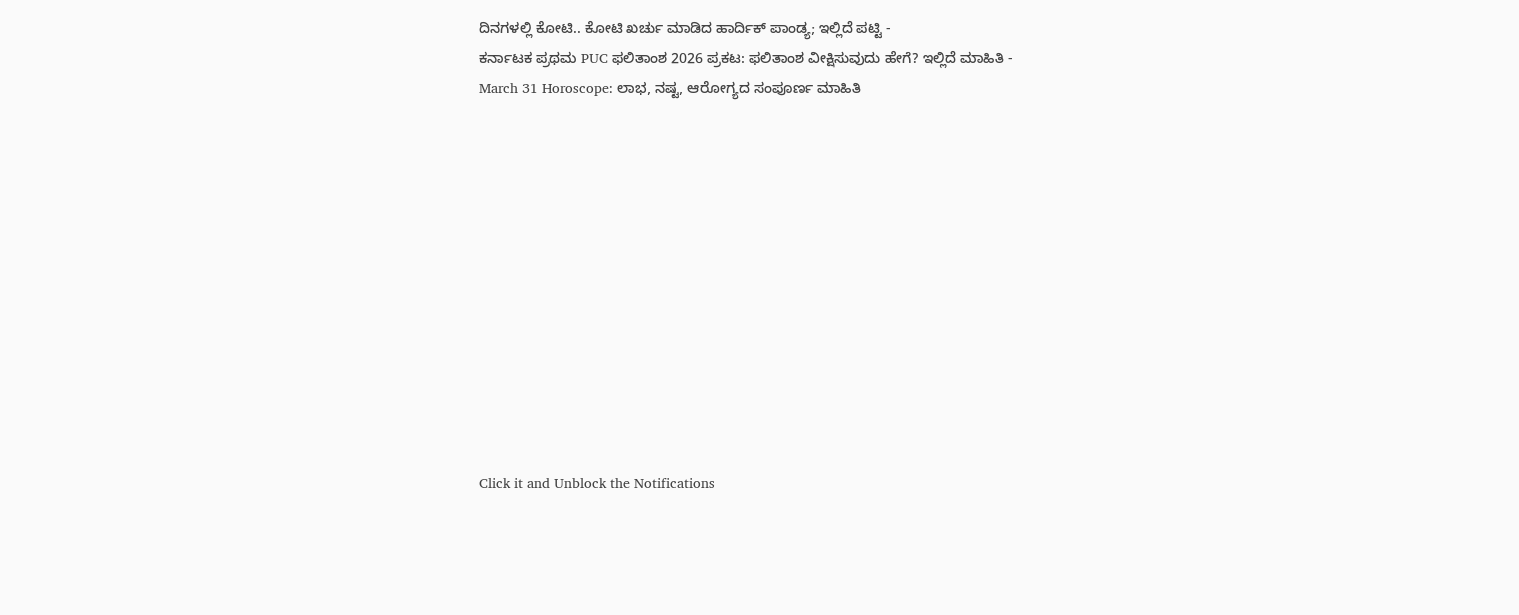ದಿನಗಳಲ್ಲಿ ಕೋಟಿ.. ಕೋಟಿ ಖರ್ಚು ಮಾಡಿದ ಹಾರ್ದಿಕ್ ಪಾಂಡ್ಯ; ಇಲ್ಲಿದೆ ಪಟ್ಟಿ -
ಕರ್ನಾಟಕ ಪ್ರಥಮ PUC ಫಲಿತಾಂಶ 2026 ಪ್ರಕಟ: ಫಲಿತಾಂಶ ವೀಕ್ಷಿಸುವುದು ಹೇಗೆ? ಇಲ್ಲಿದೆ ಮಾಹಿತಿ -
March 31 Horoscope: ಲಾಭ, ನಷ್ಟ, ಆರೋಗ್ಯದ ಸಂಪೂರ್ಣ ಮಾಹಿತಿ












Click it and Unblock the Notifications